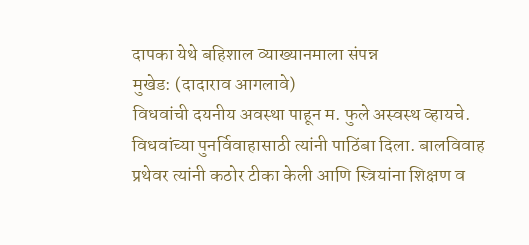दापका येथे बहिशाल व्याख्यानमाला संपन्न
मुखेड: (दादाराव आगलावे)
विधवांची दयनीय अवस्था पाहून म. फुले अस्वस्थ व्हायचे. विधवांच्या पुनर्विवाहासाठी त्यांनी पाठिंबा दिला. बालविवाह प्रथेवर त्यांनी कठोर टीका केली आणि स्त्रियांना शिक्षण व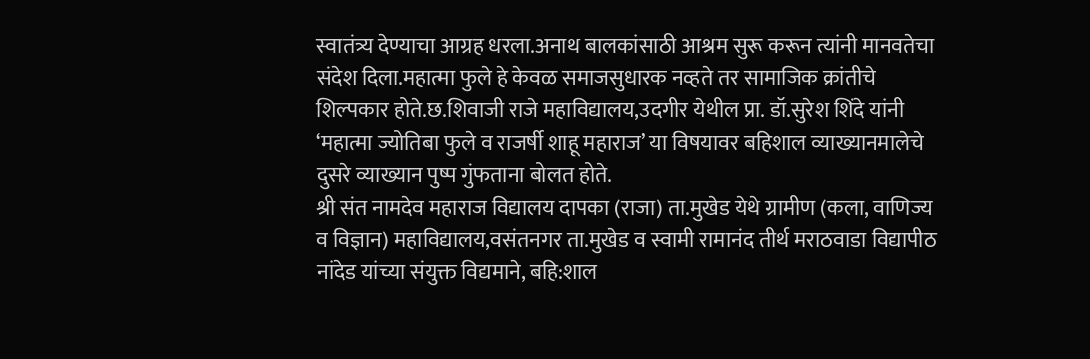स्वातंत्र्य देण्याचा आग्रह धरला.अनाथ बालकांसाठी आश्रम सुरू करून त्यांनी मानवतेचा संदेश दिला.महात्मा फुले हे केवळ समाजसुधारक नव्हते तर सामाजिक क्रांतीचे शिल्पकार होते.छ.शिवाजी राजे महाविद्यालय,उदगीर येथील प्रा. डॉ.सुरेश शिंदे यांनी ‘महात्मा ज्योतिबा फुले व राजर्षी शाहू महाराज’ या विषयावर बहिशाल व्याख्यानमालेचे दुसरे व्याख्यान पुष्प गुंफताना बोलत होते.
श्री संत नामदेव महाराज विद्यालय दापका (राजा) ता.मुखेड येथे ग्रामीण (कला, वाणिज्य व विज्ञान) महाविद्यालय,वसंतनगर ता.मुखेड व स्वामी रामानंद तीर्थ मराठवाडा विद्यापीठ नांदेड यांच्या संयुक्त विद्यमाने, बहि:शाल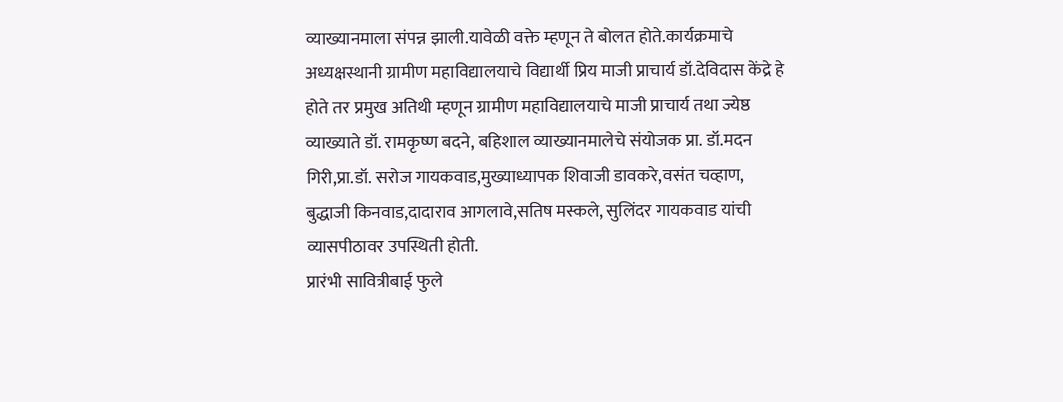व्याख्यानमाला संपन्न झाली.यावेळी वक्ते म्हणून ते बोलत होते.कार्यक्रमाचे अध्यक्षस्थानी ग्रामीण महाविद्यालयाचे विद्यार्थी प्रिय माजी प्राचार्य डॉ.देविदास केंद्रे हे होते तर प्रमुख अतिथी म्हणून ग्रामीण महाविद्यालयाचे माजी प्राचार्य तथा ज्येष्ठ व्याख्याते डॉ. रामकृष्ण बदने, बहिशाल व्याख्यानमालेचे संयोजक प्रा. डॉ.मदन गिरी,प्रा.डॉ. सरोज गायकवाड,मुख्याध्यापक शिवाजी डावकरे,वसंत चव्हाण, बुद्धाजी किनवाड,दादाराव आगलावे,सतिष मस्कले, सुलिंदर गायकवाड यांची व्यासपीठावर उपस्थिती होती.
प्रारंभी सावित्रीबाई फुले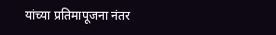यांच्या प्रतिमापूजना नंतर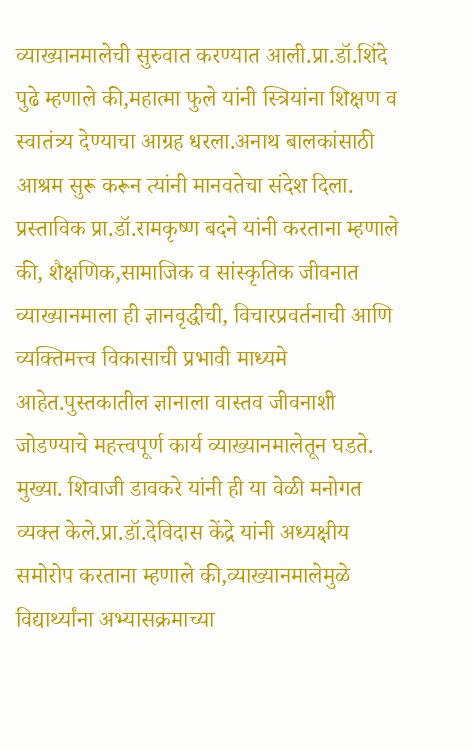व्याख्यानमालेची सुरुवात करण्यात आली.प्रा.डॉ.शिंदे पुढे म्हणाले की,महात्मा फुले यांनी स्त्रियांना शिक्षण व स्वातंत्र्य देण्याचा आग्रह धरला.अनाथ बालकांसाठी आश्रम सुरू करून त्यांनी मानवतेचा संदेश दिला.
प्रस्ताविक प्रा.डॉ.रामकृष्ण बदने यांनी करताना म्हणाले की, शैक्षणिक,सामाजिक व सांस्कृतिक जीवनात व्याख्यानमाला ही ज्ञानवृद्धीची, विचारप्रवर्तनाची आणि व्यक्तिमत्त्व विकासाची प्रभावी माध्यमे आहेत.पुस्तकातील ज्ञानाला वास्तव जीवनाशी जोडण्याचे महत्त्वपूर्ण कार्य व्याख्यानमालेतून घडते.
मुख्या. शिवाजी डावकरे यांनी ही या वेळी मनोगत व्यक्त केले.प्रा.डॉ.देविदास केंद्रे यांनी अध्यक्षीय समोरोप करताना म्हणाले की,व्याख्यानमालेमुळे विद्यार्थ्यांना अभ्यासक्रमाच्या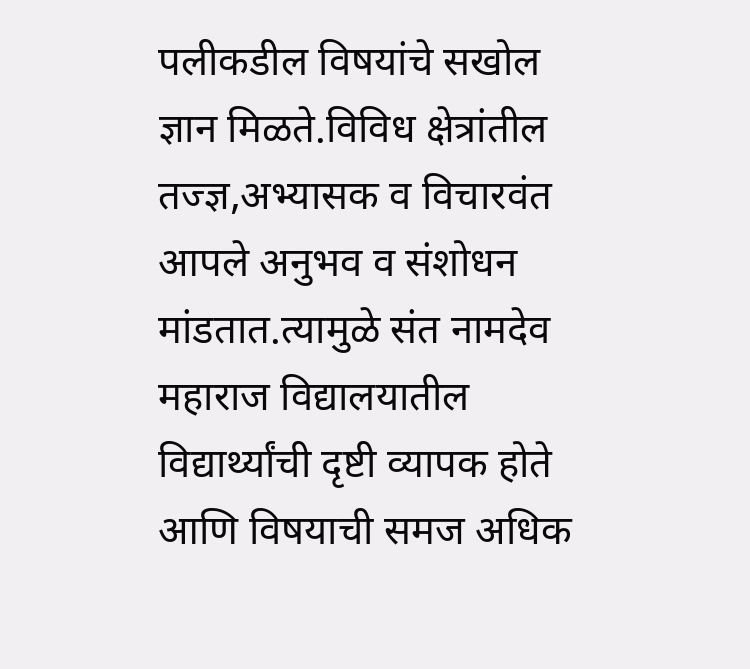पलीकडील विषयांचे सखोल ज्ञान मिळते.विविध क्षेत्रांतील तज्ज्ञ,अभ्यासक व विचारवंत आपले अनुभव व संशोधन मांडतात.त्यामुळे संत नामदेव महाराज विद्यालयातील विद्यार्थ्यांची दृष्टी व्यापक होते आणि विषयाची समज अधिक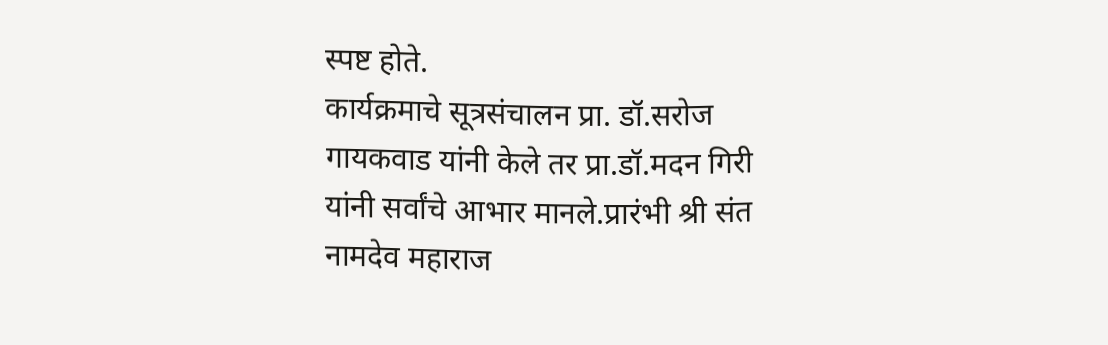स्पष्ट होते.
कार्यक्रमाचे सूत्रसंचालन प्रा. डॉ.सरोज गायकवाड यांनी केले तर प्रा.डॉ.मदन गिरी यांनी सर्वांचे आभार मानले.प्रारंभी श्री संत नामदेव महाराज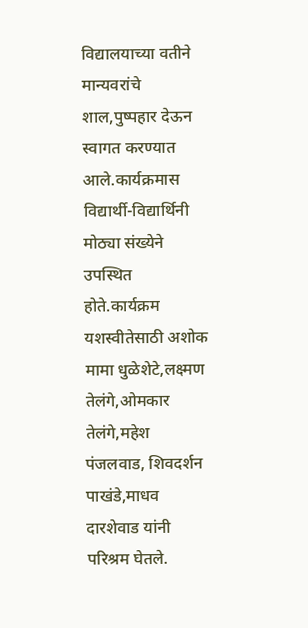विद्यालयाच्या वतीने मान्यवरांचे शाल,पुष्पहार देऊन स्वागत करण्यात आले.कार्यक्रमास विद्यार्थी-विद्यार्थिनी मोठ्या संख्येने उपस्थित होते.कार्यक्रम यशस्वीतेसाठी अशोक मामा धुळेशेटे,लक्ष्मण तेलंगे,ओमकार तेलंगे,महेश पंजलवाड, शिवदर्शन पाखंडे,माधव दारशेवाड यांनी परिश्रम घेतले.